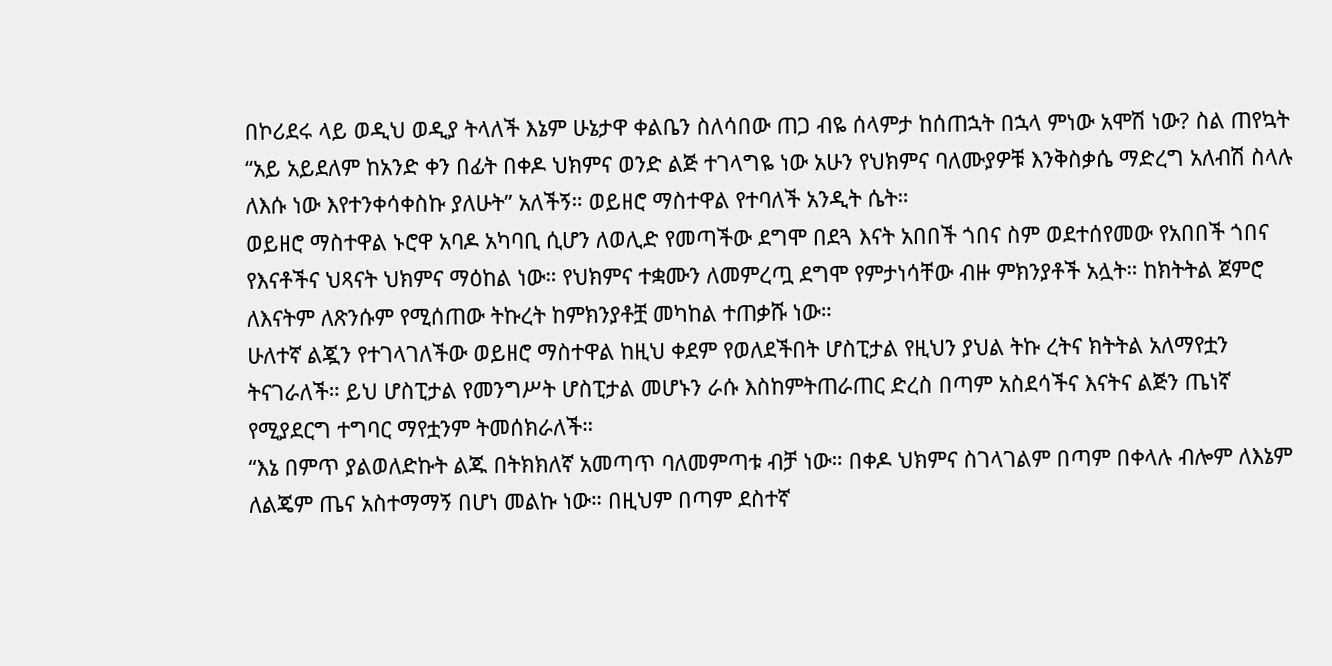በኮሪደሩ ላይ ወዲህ ወዲያ ትላለች እኔም ሁኔታዋ ቀልቤን ስለሳበው ጠጋ ብዬ ሰላምታ ከሰጠኋት በኋላ ምነው አሞሽ ነው? ስል ጠየኳት “አይ አይደለም ከአንድ ቀን በፊት በቀዶ ህክምና ወንድ ልጅ ተገላግዬ ነው አሁን የህክምና ባለሙያዎቹ እንቅስቃሴ ማድረግ አለብሽ ስላሉ ለእሱ ነው እየተንቀሳቀስኩ ያለሁት” አለችኝ። ወይዘሮ ማስተዋል የተባለች አንዲት ሴት።
ወይዘሮ ማስተዋል ኑሮዋ አባዶ አካባቢ ሲሆን ለወሊድ የመጣችው ደግሞ በደጓ እናት አበበች ጎበና ስም ወደተሰየመው የአበበች ጎበና የእናቶችና ህጻናት ህክምና ማዕከል ነው። የህክምና ተቋሙን ለመምረጧ ደግሞ የምታነሳቸው ብዙ ምክንያቶች አሏት። ከክትትል ጀምሮ ለእናትም ለጽንሱም የሚሰጠው ትኩረት ከምክንያቶቿ መካከል ተጠቃሹ ነው።
ሁለተኛ ልጇን የተገላገለችው ወይዘሮ ማስተዋል ከዚህ ቀደም የወለደችበት ሆስፒታል የዚህን ያህል ትኩ ረትና ክትትል አለማየቷን ትናገራለች። ይህ ሆስፒታል የመንግሥት ሆስፒታል መሆኑን ራሱ እስከምትጠራጠር ድረስ በጣም አስደሳችና እናትና ልጅን ጤነኛ የሚያደርግ ተግባር ማየቷንም ትመሰክራለች።
“እኔ በምጥ ያልወለድኩት ልጁ በትክክለኛ አመጣጥ ባለመምጣቱ ብቻ ነው። በቀዶ ህክምና ስገላገልም በጣም በቀላሉ ብሎም ለእኔም ለልጄም ጤና አስተማማኝ በሆነ መልኩ ነው። በዚህም በጣም ደስተኛ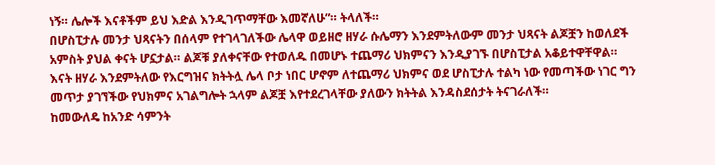ነኝ። ሌሎች እናቶችም ይህ እድል እንዲገጥማቸው እመኛለሁ”። ትላለች።
በሆስፒታሉ መንታ ህጻናትን በሰላም የተገላገለችው ሌላዋ ወይዘሮ ዘሃራ ሱሌማን እንደምትለውም መንታ ህጻናት ልጆቿን ከወለደች አምስት ያህል ቀናት ሆኗታል። ልጆቹ ያለቀናቸው የተወለዱ በመሆኑ ተጨማሪ ህክምናን እንዲያገኙ በሆስፒታል አቆይተዋቸዋል።
እናት ዘሃራ እንደምትለው የእርግዝና ክትትሏ ሌላ ቦታ ነበር ሆኖም ለተጨማሪ ህክምና ወደ ሆስፒታሉ ተልካ ነው የመጣችው ነገር ግን መጥታ ያገኘችው የህክምና አገልግሎት ኋላም ልጆቿ እየተደረገላቸው ያለውን ክትትል እንዳስደሰታት ትናገራለች።
ከመውለዴ ከአንድ ሳምንት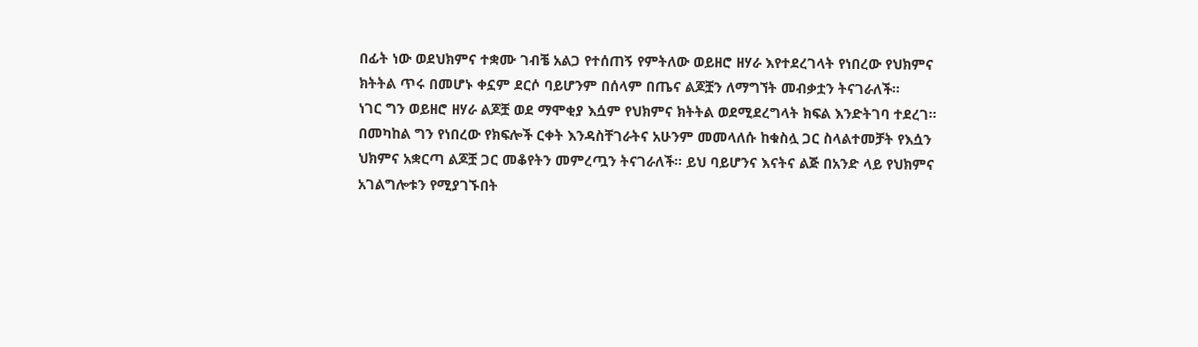በፊት ነው ወደህክምና ተቋሙ ገብቼ አልጋ የተሰጠኝ የምትለው ወይዘሮ ዘሃራ እየተደረገላት የነበረው የህክምና ክትትል ጥሩ በመሆኑ ቀኗም ደርሶ ባይሆንም በሰላም በጤና ልጆቿን ለማግኘት መብቃቷን ትናገራለች።
ነገር ግን ወይዘሮ ዘሃራ ልጆቿ ወደ ማሞቂያ እሷም የህክምና ክትትል ወደሚደረግላት ክፍል እንድትገባ ተደረገ። በመካከል ግን የነበረው የክፍሎች ርቀት እንዳስቸገራትና አሁንም መመላለሱ ከቁስሏ ጋር ስላልተመቻት የእሷን ህክምና አቋርጣ ልጆቿ ጋር መቆየትን መምረጧን ትናገራለች። ይህ ባይሆንና እናትና ልጅ በአንድ ላይ የህክምና አገልግሎቱን የሚያገኙበት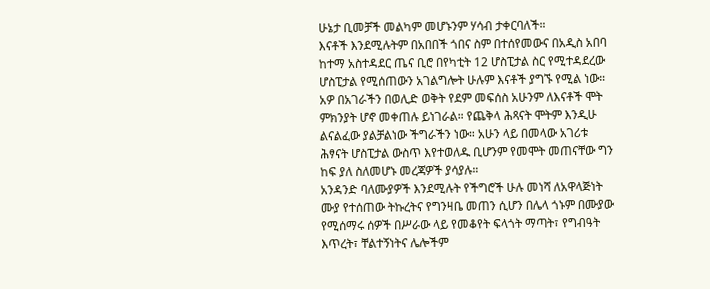ሁኔታ ቢመቻች መልካም መሆኑንም ሃሳብ ታቀርባለች።
እናቶች እንደሚሉትም በአበበች ጎበና ስም በተሰየመውና በአዲስ አበባ ከተማ አስተዳደር ጤና ቢሮ በየካቲት 12 ሆስፒታል ስር የሚተዳደረው ሆስፒታል የሚሰጠውን አገልግሎት ሁሉም እናቶች ያግኙ የሚል ነው።
አዎ በአገራችን በወሊድ ወቅት የደም መፍሰስ አሁንም ለእናቶች ሞት ምክንያት ሆኖ መቀጠሉ ይነገራል። የጨቅላ ሕጻናት ሞትም እንዲሁ ልናልፈው ያልቻልነው ችግራችን ነው። አሁን ላይ በመላው አገሪቱ ሕፃናት ሆስፒታል ውስጥ እየተወለዱ ቢሆንም የመሞት መጠናቸው ግን ከፍ ያለ ስለመሆኑ መረጃዎች ያሳያሉ።
አንዳንድ ባለሙያዎች እንደሚሉት የችግሮች ሁሉ መነሻ ለአዋላጅነት ሙያ የተሰጠው ትኩረትና የግንዛቤ መጠን ሲሆን በሌላ ጎኑም በሙያው የሚሰማሩ ሰዎች በሥራው ላይ የመቆየት ፍላጎት ማጣት፣ የግብዓት እጥረት፣ ቸልተኝነትና ሌሎችም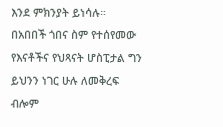እንደ ምክንያት ይነሳሉ።
በአበበች ጎበና ስም የተሰየመው የእናቶችና የህጻናት ሆስፒታል ግን ይህንን ነገር ሁሉ ለመቅረፍ ብሎም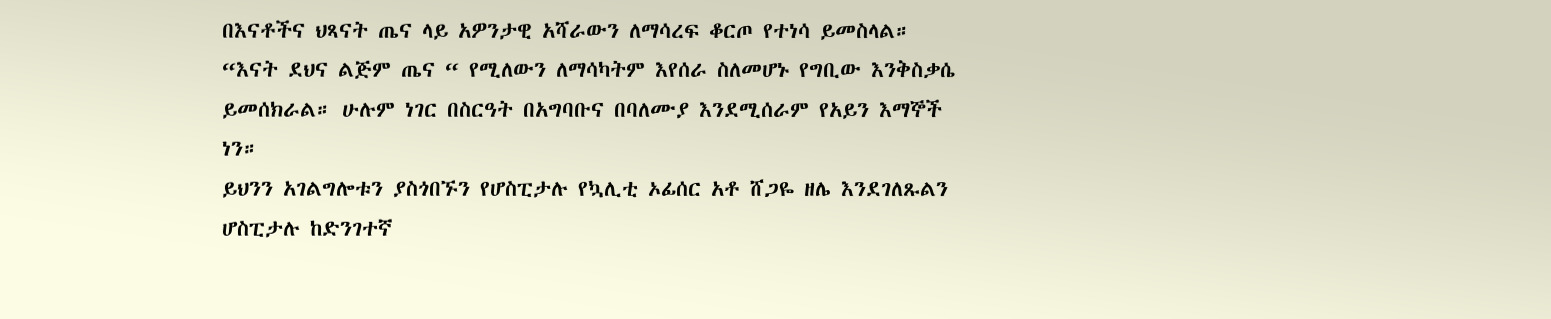በእናቶችና ህጻናት ጤና ላይ አዎንታዊ አሻራውን ለማሳረፍ ቆርጦ የተነሳ ይመስላል።
“እናት ደህና ልጅም ጤና “ የሚለውን ለማሳካትም እየሰራ ስለመሆኑ የግቢው እንቅስቃሴ ይመሰክራል። ሁሉም ነገር በስርዓት በአግባቡና በባለሙያ እንደሚሰራም የአይን እማኞች ነን።
ይህንን አገልግሎቱን ያስጎበኙን የሆስፒታሉ የኳሊቲ ኦፊሰር አቶ ሸጋዬ ዘሌ እንደገለጹልን ሆስፒታሉ ከድንገተኛ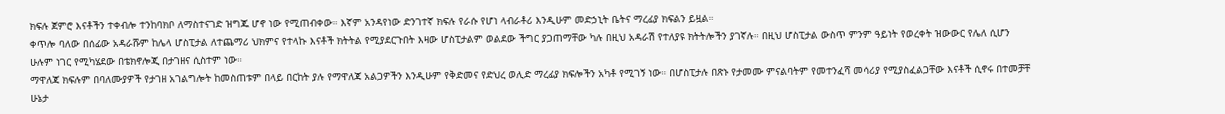ክፍሉ ጀምሮ እናቶችን ተቀብሎ ተንከባክቦ ለማስተናገድ ዝግጁ ሆኖ ነው የሚጠብቀው። እኛም አንዳየነው ድንገተኛ ክፍሉ የራሱ የሆነ ላብራቶሪ እንዲሁም መድኃኒት ቤትና ማረፊያ ክፍልን ይዟል።
ቀጥሎ ባለው በሰፊው አዳራሹም ከሌላ ሆስፒታል ለተጨማሪ ህክምና የተላኩ እናቶች ክትትል የሚያደርጉበት እዛው ሆስፒታልም ወልደው ችግር ያጋጠማቸው ካሉ በዚህ አዳራሽ የተለያዩ ክትትሎችን ያገኛሉ። በዚህ ሆስፒታል ውስጥ ምንም ዓይነት የወረቀት ዝውውር የሌለ ሲሆን ሁሉም ነገር የሚካሄደው በቴክኖሎጂ በታገዘና ሲስተም ነው።
ማዋለጃ ክፍሉም በባለሙያዎች የታገዘ አገልግሎት ከመስጠቱም በላይ በርከት ያሉ የማዋለጃ አልጋዎችን እንዲሁም የቅድመና የድህረ ወሊድ ማረፊያ ክፍሎችን አካቶ የሚገኝ ነው። በሆስፒታሉ በጽኑ የታመሙ ምናልባትም የመተንፈሻ መሳሪያ የሚያስፈልጋቸው እናቶች ሲኖሩ በተመቻቸ ሁኔታ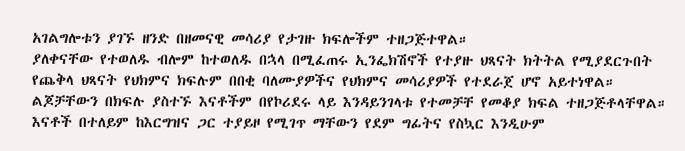አገልግሎቱን ያገኙ ዘንድ በዘመናዊ መሳሪያ የታገዙ ክፍሎችም ተዘጋጅተዋል።
ያለቀናቸው የተወለዱ ብሎም ከተወለዱ በኋላ በሚፈጠሩ ኢንፌክሽኖች የተያዙ ህጻናት ክትትል የሚያደርጉበት የጨቅላ ህጻናት የህክምና ክፍሉም በበቂ ባለሙያዎችና የህክምና መሳሪያዎች የተደራጀ ሆኖ አይተነዋል። ልጆቻቸውን በክፍሉ ያስተኙ እናቶችም በየኮሪደሩ ላይ እንዳይንገላቱ የተመቻቸ የመቆያ ክፍል ተዘጋጅቶላቸዋል።
እናቶች በተለይም ከእርግዝና ጋር ተያይዞ የሚገጥ ማቸውን የደም ግፊትና የስኳር እንዲሁም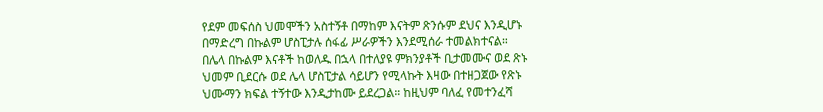የደም መፍሰስ ህመሞችን አስተኝቶ በማከም እናትም ጽንሱም ደህና እንዲሆኑ በማድረግ በኩልም ሆስፒታሉ ሰፋፊ ሥራዎችን እንደሚሰራ ተመልክተናል።
በሌላ በኩልም እናቶች ከወለዱ በኋላ በተለያዩ ምክንያቶች ቢታመሙና ወደ ጽኑ ህመም ቢደርሱ ወደ ሌላ ሆስፒታል ሳይሆን የሚላኩት እዛው በተዘጋጀው የጽኑ ህሙማን ክፍል ተኝተው እንዲታከሙ ይደረጋል። ከዚህም ባለፈ የመተንፈሻ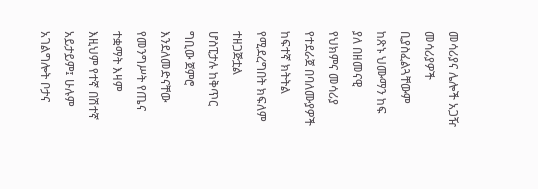መሳሪያና ሌሎች አጋዥ መሳሪያዎች ቢያስፈልጓቸውም ከጽኑ ህሙማን ከፍ ያለ በዘመናዊ የህክምና መሳሪያ የተደራጀ በባለሙያዎች ከፍተኛ ክትትል የሚደረግበት ክፍለም ተዘጋጅቷል
ሆስፒታሉ ከቅጥር ግቢው ጀምሮ እንደለመድናቸው የመንግሥት የጤና ተቋማት እዛም እዚህም የተኛ በሽተኛ አይታይም፤ ሁሉም አገልግሎት ቦታና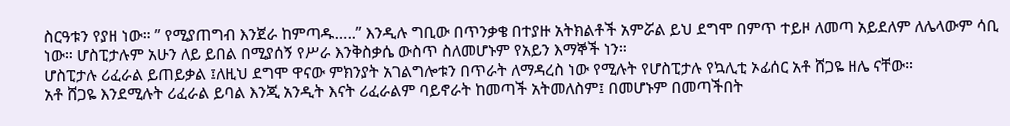ስርዓቱን የያዘ ነው። ” የሚያጠግብ እንጀራ ከምጣዱ…..” እንዲሉ ግቢው በጥንቃቄ በተያዙ አትክልቶች አምሯል ይህ ደግሞ በምጥ ተይዞ ለመጣ አይደለም ለሌላውም ሳቢ ነው። ሆስፒታሉም አሁን ለይ ይበል በሚያሰኝ የሥራ እንቅስቃሴ ውስጥ ስለመሆኑም የአይን እማኞች ነን።
ሆስፒታሉ ሪፈራል ይጠይቃል ፤ለዚህ ደግሞ ዋናው ምክንያት አገልግሎቱን በጥራት ለማዳረስ ነው የሚሉት የሆስፒታሉ የኳሊቲ ኦፊሰር አቶ ሸጋዬ ዘሌ ናቸው።
አቶ ሸጋዬ እንደሚሉት ሪፈራል ይባል እንጂ አንዲት እናት ሪፈራልም ባይኖራት ከመጣች አትመለስም፤ በመሆኑም በመጣችበት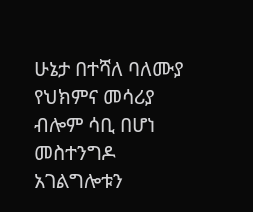ሁኔታ በተሻለ ባለሙያ የህክምና መሳሪያ ብሎም ሳቢ በሆነ መስተንግዶ አገልግሎቱን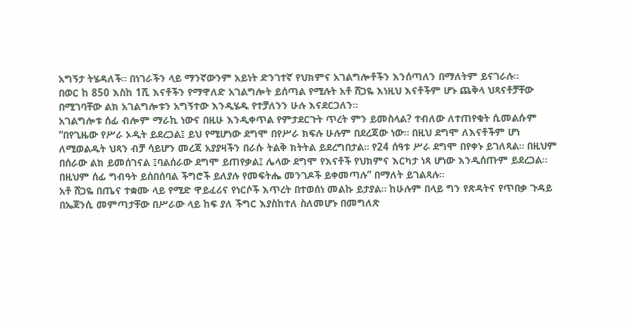አግኝታ ትሄዳለች። በነገራችን ላይ ማንኛውንም አይነት ድንገተኛ የህክምና አገልግሎቶችን እንሰጣለን በማለትም ይናገራሉ።
በወር ከ 850 እስከ 1ሺ እናቶችን የማዋለድ አገልግሎት ይሰጣል የሚሉት አቶ ሸጋዬ እነዚህ እናቶችም ሆኑ ጨቅላ ህጻናቶቻቸው በሚገባቸው ልክ አገልግሎቱን አግኝተው እንዲሄዱ የተቻለንን ሁሉ እናደርጋለን።
አገልግሎቱ ሰፊ ብሎም ማራኪ ነውና በዚሁ እንዲቀጥል የምታደርጉት ጥረት ምን ይመስላል? ተብለው ለተጠየቁት ሲመልሱም “በየጊዜው የሥራ ኦዲት ይደረጋል፤ ይህ የሚሆነው ደግሞ በየሥራ ክፍሉ ሁሉም በደረጃው ነው። በዚህ ደግሞ ለእናቶችም ሆነ ለሚወልዱት ህጻን ብቻ ሳይሆን መረጃ አያያዛችን በራሱ ትልቅ ክትትል ይደረግበታል። የ24 ሰዓቱ ሥራ ደግሞ በየቀኑ ይገለጻል። በዚህም በሰራው ልክ ይመሰገናል ፤ባልሰራው ደግሞ ይጠየቃል፤ ሌላው ደግሞ የእናቶች የህክምና እርካታ ነጻ ሆነው እንዲሰጡም ይደረጋል። በዚህም ሰፊ ግብዓት ይሰበሰባል ችግሮች ይለያሉ የመፍትሔ መንገዶች ይቀመጣሉ” በማለት ይገልጻሉ።
አቶ ሸጋዬ በጤና ተቋሙ ላይ የሚድ ዋይፈሪና የነርሶች እጥረት በተወሰነ መልኩ ይታያል። ከሁሉም በላይ ግን የጽዳትና የጥበቃ ጉዳይ በኤጀንሲ መምጣታቸው በሥራው ላይ ከፍ ያለ ችግር እያስከተለ ስለመሆኑ በመግለጽ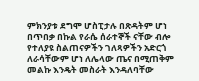ምክንያቱ ደግሞ ሆስፒታሉ በጽዳትም ሆነ በጥበቃ በኩል የራሴ ሰራተኞች ናቸው ብሎ የተለያዩ ስልጠናዎችን ገለጻዎችን አድርጎ ለራሳቸውም ሆነ ለሌላው ጤና በሚጠቅም መልኩ እንዴት መስራት እንዳለባቸው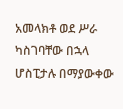አመላክቶ ወደ ሥራ ካስገባቸው በኋላ ሆስፒታሉ በማያውቀው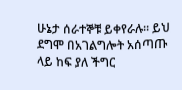ሁኔታ ሰራተኞቹ ይቀየራሉ። ይህ ደግሞ በአገልግሎት አሰጣጡ ላይ ከፍ ያለ ችግር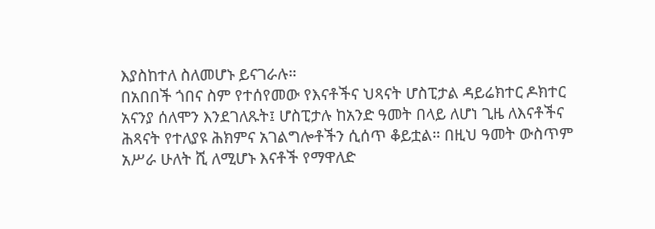እያስከተለ ስለመሆኑ ይናገራሉ።
በአበበች ጎበና ስም የተሰየመው የእናቶችና ህጻናት ሆስፒታል ዳይሬክተር ዶክተር አናንያ ሰለሞን እንደገለጹት፤ ሆስፒታሉ ከአንድ ዓመት በላይ ለሆነ ጊዜ ለእናቶችና ሕጻናት የተለያዩ ሕክምና አገልግሎቶችን ሲሰጥ ቆይቷል። በዚህ ዓመት ውስጥም አሥራ ሁለት ሺ ለሚሆኑ እናቶች የማዋለድ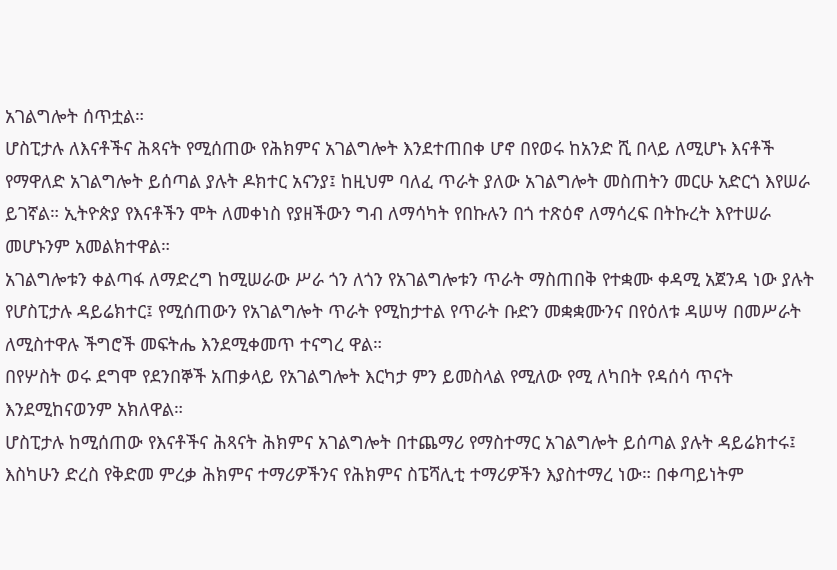አገልግሎት ሰጥቷል።
ሆስፒታሉ ለእናቶችና ሕጻናት የሚሰጠው የሕክምና አገልግሎት እንደተጠበቀ ሆኖ በየወሩ ከአንድ ሺ በላይ ለሚሆኑ እናቶች የማዋለድ አገልግሎት ይሰጣል ያሉት ዶክተር አናንያ፤ ከዚህም ባለፈ ጥራት ያለው አገልግሎት መስጠትን መርሁ አድርጎ እየሠራ ይገኛል። ኢትዮጵያ የእናቶችን ሞት ለመቀነስ የያዘችውን ግብ ለማሳካት የበኩሉን በጎ ተጽዕኖ ለማሳረፍ በትኩረት እየተሠራ መሆኑንም አመልክተዋል።
አገልግሎቱን ቀልጣፋ ለማድረግ ከሚሠራው ሥራ ጎን ለጎን የአገልግሎቱን ጥራት ማስጠበቅ የተቋሙ ቀዳሚ አጀንዳ ነው ያሉት የሆስፒታሉ ዳይሬክተር፤ የሚሰጠውን የአገልግሎት ጥራት የሚከታተል የጥራት ቡድን መቋቋሙንና በየዕለቱ ዳሠሣ በመሥራት ለሚስተዋሉ ችግሮች መፍትሔ እንደሚቀመጥ ተናግረ ዋል።
በየሦስት ወሩ ደግሞ የደንበኞች አጠቃላይ የአገልግሎት እርካታ ምን ይመስላል የሚለው የሚ ለካበት የዳሰሳ ጥናት እንደሚከናወንም አክለዋል።
ሆስፒታሉ ከሚሰጠው የእናቶችና ሕጻናት ሕክምና አገልግሎት በተጨማሪ የማስተማር አገልግሎት ይሰጣል ያሉት ዳይሬክተሩ፤ እስካሁን ድረስ የቅድመ ምረቃ ሕክምና ተማሪዎችንና የሕክምና ስፔሻሊቲ ተማሪዎችን እያስተማረ ነው። በቀጣይነትም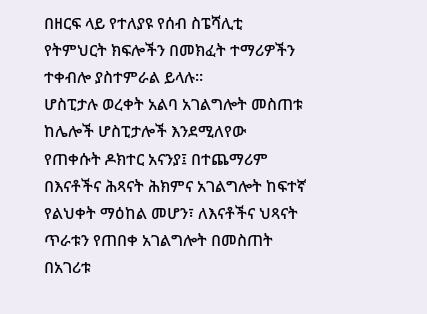በዘርፍ ላይ የተለያዩ የሰብ ስፔሻሊቲ የትምህርት ክፍሎችን በመክፈት ተማሪዎችን ተቀብሎ ያስተምራል ይላሉ።
ሆስፒታሉ ወረቀት አልባ አገልግሎት መስጠቱ ከሌሎች ሆስፒታሎች እንደሚለየው የጠቀሱት ዶክተር አናንያ፤ በተጨማሪም በእናቶችና ሕጻናት ሕክምና አገልግሎት ከፍተኛ የልህቀት ማዕከል መሆን፣ ለእናቶችና ህጻናት ጥራቱን የጠበቀ አገልግሎት በመስጠት በአገሪቱ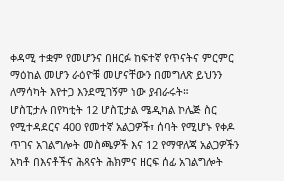ቀዳሚ ተቋም የመሆንና በዘርፉ ከፍተኛ የጥናትና ምርምር ማዕከል መሆን ራዕዮቹ መሆናቸውን በመግለጽ ይህንን ለማሳካት እየተጋ እንደሚገኝም ነው ያብራሩት።
ሆስፒታሉ በየካቲት 12 ሆስፒታል ሜዲካል ኮሌጅ ስር የሚተዳደርና 400 የመተኛ አልጋዎች፣ ሰባት የሚሆኑ የቀዶ ጥገና አገልግሎት መስጫዎች እና 12 የማዋለጃ አልጋዎችን አካቶ በእናቶችና ሕጻናት ሕክምና ዘርፍ ሰፊ አገልግሎት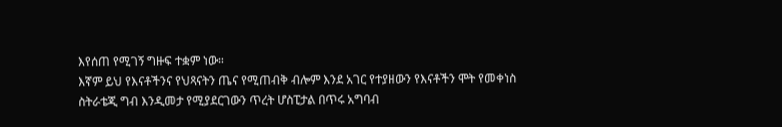እየሰጠ የሚገኝ ግዙፍ ተቋም ነው።
እኛም ይህ የእናቶችንና የህጻናትን ጤና የሚጠብቅ ብሎም እንደ አገር የተያዘውን የእናቶችን ሞት የመቀነስ ስትራቴጂ ግብ እንዲመታ የሚያደርገውን ጥረት ሆስፒታል በጥሩ አግባብ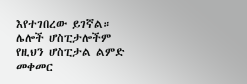እየተገበረው ይገኛል። ሌሎች ሆስፒታሎችም የዚህን ሆስፒታል ልምድ መቀመር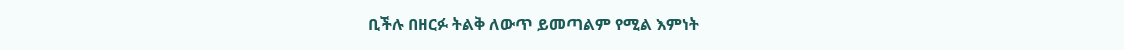ቢችሉ በዘርፉ ትልቅ ለውጥ ይመጣልም የሚል እምነት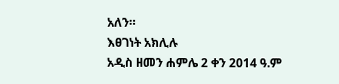አለን።
እፀገነት አክሊሉ
አዲስ ዘመን ሐምሌ 2 ቀን 2014 ዓ.ም